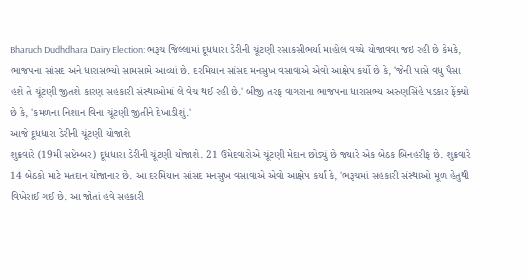Bharuch Dudhdhara Dairy Election: ભરૂચ જિલ્લામાં દૂધધારા ડેરીની ચૂંટણી રસાકસીભર્યા માહોલ વચ્ચે યોજાવવા જઇ રહી છે કેમકે, ભાજપના સાંસદ અને ધારાસભ્યો સામસામે આવ્યાં છે. દરમિયાન સાંસદ મનસુખ વસાવાએ એવો આક્ષેપ કર્યો છે કે, 'જેની પાસે વધુ પૈસા હશે તે ચૂંટણી જીતશે કારણ સહકારી સંસ્થાઓમાં લે વેચ થઈ રહી છે.' બીજી તરફ વાગરાના ભાજપના ધારાસભ્ય અરુણસિંહે પડકાર ફેંક્યો છે કે, 'કમળના નિશાન વિના ચૂંટણી જીતીને દેખાડીશું.'
આજે દૂધધારા ડેરીની ચૂંટણી યોજાશે
શુક્રવારે (19મી સપ્ટેમ્બર) દૂધધારા ડેરીની ચૂંટણી યોજાશે. 21 ઉમેદવારોએ ચૂંટણી મેદાન છોડ્યું છે જ્યારે એક બેઠક બિનહરીફ છે. શુક્રવારે 14 બેઠકો માટે મતદાન યોજાનાર છે. આ દરમિયાન સાંસદ મનસુખ વસાવાએ એવો આક્ષેપ કર્યાં કે, 'ભરૂચમાં સહકારી સંસ્થાઓ મૂળ હેતુથી વિખેરાઈ ગઈ છે. આ જોતાં હવે સહકારી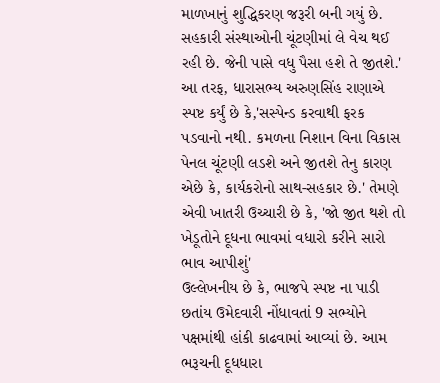માળખાનું શુદ્ધિકરણ જરૂરી બની ગયું છે. સહકારી સંસ્થાઓની ચૂંટણીમાં લે વેચ થઈ રહી છે. જેની પાસે વધુ પૈસા હશે તે જીતશે.'
આ તરફ, ધારાસભ્ય અરુણસિંહ રાણાએ સ્પષ્ટ કર્યું છે કે,'સસ્પેન્ડ કરવાથી ફરક પડવાનો નથી. કમળના નિશાન વિના વિકાસ પેનલ ચૂંટણી લડશે અને જીતશે તેનુ કારણ એછે કે, કાર્યકરોનો સાથ-સહકાર છે.' તેમણે એવી ખાતરી ઉચ્ચારી છે કે, 'જો જીત થશે તો ખેડૂતોને દૂધના ભાવમાં વધારો કરીને સારો ભાવ આપીશું'
ઉલ્લેખનીય છે કે, ભાજપે સ્પષ્ટ ના પાડી છતાંય ઉમેદવારી નોંધાવતાં 9 સભ્યોને પક્ષમાંથી હાંકી કાઢવામાં આવ્યાં છે. આમ ભરૂચની દૂધધારા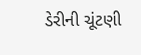ડેરીની ચૂંટણી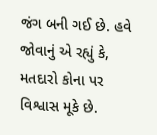જંગ બની ગઈ છે. હવે જોવાનું એ રહ્યું કે, મતદારો કોના પર વિશ્વાસ મૂકે છે.